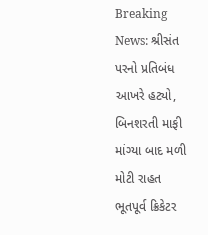Breaking News: શ્રીસંત પરનો પ્રતિબંધ આખરે હટ્યો, બિનશરતી માફી માંગ્યા બાદ મળી મોટી રાહત
ભૂતપૂર્વ ક્રિકેટર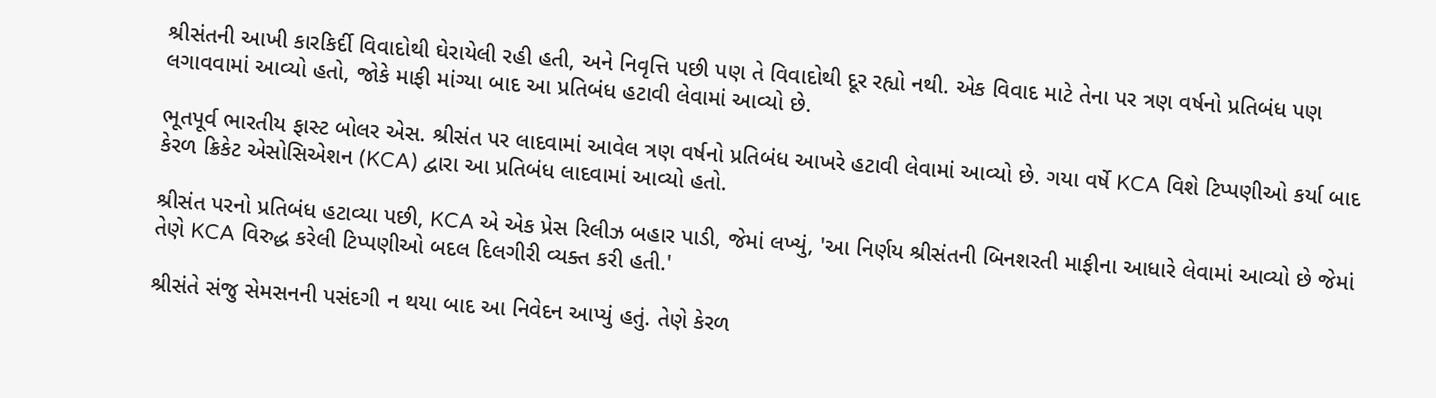શ્રીસંતની આખી કારકિર્દી વિવાદોથી ઘેરાયેલી રહી હતી, અને નિવૃત્તિ પછી પણ તે વિવાદોથી દૂર રહ્યો નથી. એક વિવાદ માટે તેના પર ત્રણ વર્ષનો પ્રતિબંધ પણ લગાવવામાં આવ્યો હતો, જોકે માફી માંગ્યા બાદ આ પ્રતિબંધ હટાવી લેવામાં આવ્યો છે.

ભૂતપૂર્વ ભારતીય ફાસ્ટ બોલર એસ. શ્રીસંત પર લાદવામાં આવેલ ત્રણ વર્ષનો પ્રતિબંધ આખરે હટાવી લેવામાં આવ્યો છે. ગયા વર્ષે KCA વિશે ટિપ્પણીઓ કર્યા બાદ કેરળ ક્રિકેટ એસોસિએશન (KCA) દ્વારા આ પ્રતિબંધ લાદવામાં આવ્યો હતો.

શ્રીસંત પરનો પ્રતિબંધ હટાવ્યા પછી, KCA એ એક પ્રેસ રિલીઝ બહાર પાડી, જેમાં લખ્યું, 'આ નિર્ણય શ્રીસંતની બિનશરતી માફીના આધારે લેવામાં આવ્યો છે જેમાં તેણે KCA વિરુદ્ધ કરેલી ટિપ્પણીઓ બદલ દિલગીરી વ્યક્ત કરી હતી.'

શ્રીસંતે સંજુ સેમસનની પસંદગી ન થયા બાદ આ નિવેદન આપ્યું હતું. તેણે કેરળ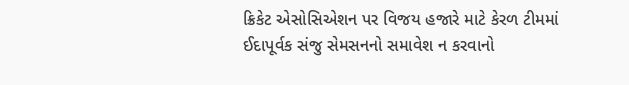ક્રિકેટ એસોસિએશન પર વિજય હજારે માટે કેરળ ટીમમાં ઈદાપૂર્વક સંજુ સેમસનનો સમાવેશ ન કરવાનો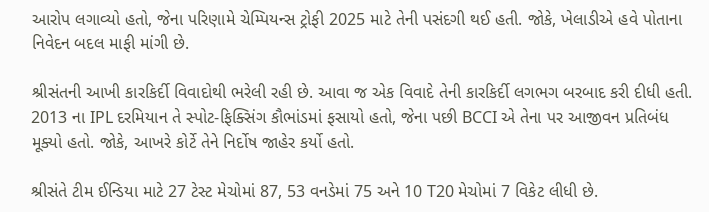આરોપ લગાવ્યો હતો, જેના પરિણામે ચેમ્પિયન્સ ટ્રોફી 2025 માટે તેની પસંદગી થઈ હતી. જોકે, ખેલાડીએ હવે પોતાના નિવેદન બદલ માફી માંગી છે.

શ્રીસંતની આખી કારકિર્દી વિવાદોથી ભરેલી રહી છે. આવા જ એક વિવાદે તેની કારકિર્દી લગભગ બરબાદ કરી દીધી હતી. 2013 ના IPL દરમિયાન તે સ્પોટ-ફિક્સિંગ કૌભાંડમાં ફસાયો હતો, જેના પછી BCCI એ તેના પર આજીવન પ્રતિબંધ મૂક્યો હતો. જોકે, આખરે કોર્ટે તેને નિર્દોષ જાહેર કર્યો હતો.

શ્રીસંતે ટીમ ઈન્ડિયા માટે 27 ટેસ્ટ મેચોમાં 87, 53 વનડેમાં 75 અને 10 T20 મેચોમાં 7 વિકેટ લીધી છે.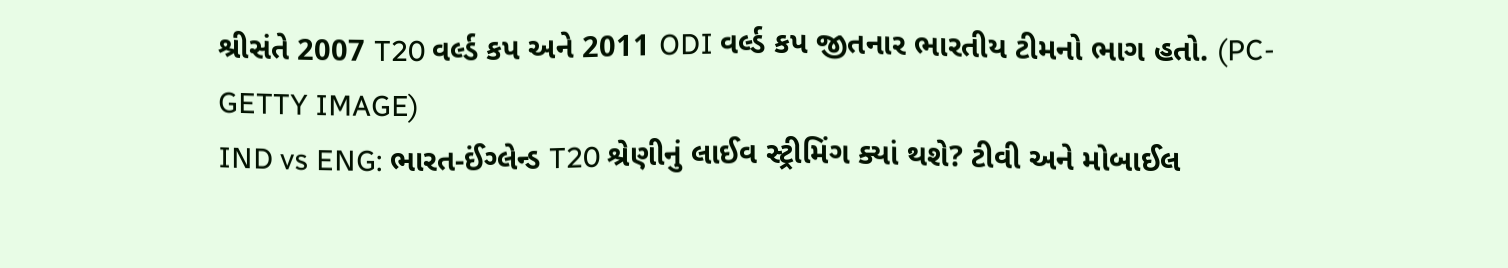શ્રીસંતે 2007 T20 વર્લ્ડ કપ અને 2011 ODI વર્લ્ડ કપ જીતનાર ભારતીય ટીમનો ભાગ હતો. (PC-GETTY IMAGE)
IND vs ENG: ભારત-ઈંગ્લેન્ડ T20 શ્રેણીનું લાઈવ સ્ટ્રીમિંગ ક્યાં થશે? ટીવી અને મોબાઈલ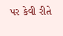પર કેવી રીતે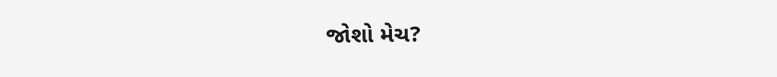જોશો મેચ?